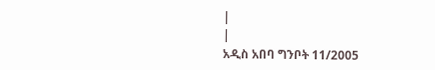|
|
አዲስ አበባ ግንቦት 11/2005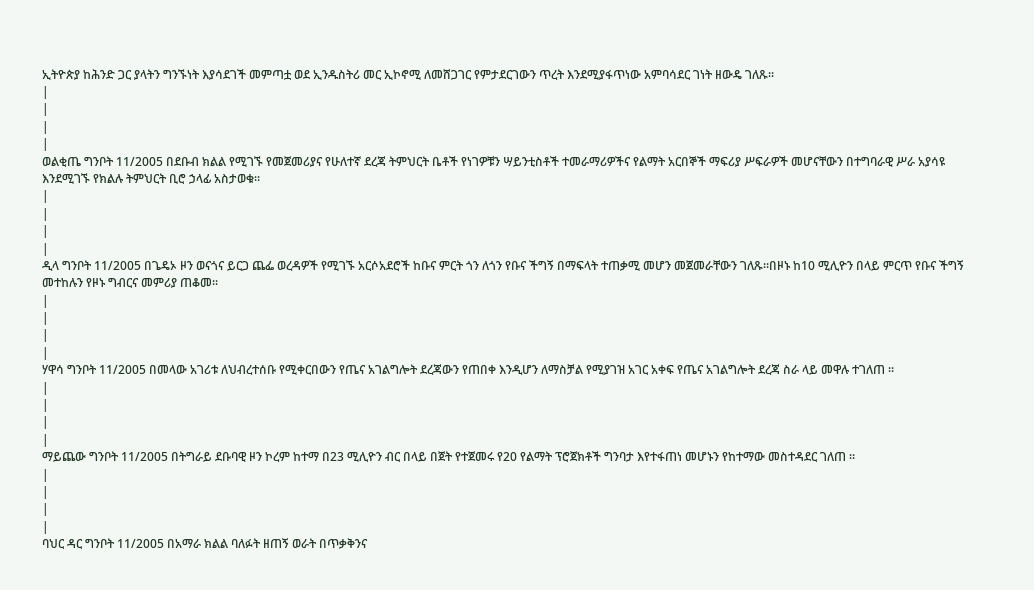ኢትዮጵያ ከሕንድ ጋር ያላትን ግንኙነት እያሳደገች መምጣቷ ወደ ኢንዱስትሪ መር ኢኮኖሚ ለመሸጋገር የምታደርገውን ጥረት እንደሚያፋጥነው አምባሳደር ገነት ዘውዴ ገለጹ፡፡
|
|
|
|
ወልቂጤ ግንቦት 11/2005 በደቡብ ክልል የሚገኙ የመጀመሪያና የሁለተኛ ደረጃ ትምህርት ቤቶች የነገዎቹን ሣይንቲስቶች ተመራማሪዎችና የልማት አርበኞች ማፍሪያ ሥፍራዎች መሆናቸውን በተግባራዊ ሥራ አያሳዩ እንደሚገኙ የክልሉ ትምህርት ቢሮ ኃላፊ አስታወቁ።
|
|
|
|
ዲላ ግንቦት 11/2005 በጌዴኦ ዞን ወናጎና ይርጋ ጨፌ ወረዳዎች የሚገኙ አርሶአደሮች ከቡና ምርት ጎን ለጎን የቡና ችግኝ በማፍላት ተጠቃሚ መሆን መጀመራቸውን ገለጹ፡፡በዞኑ ከ10 ሚሊዮን በላይ ምርጥ የቡና ችግኝ መተከሉን የዞኑ ግብርና መምሪያ ጠቆመ፡፡
|
|
|
|
ሃዋሳ ግንቦት 11/2005 በመላው አገሪቱ ለህብረተሰቡ የሚቀርበውን የጤና አገልግሎት ደረጃውን የጠበቀ እንዲሆን ለማስቻል የሚያገዝ አገር አቀፍ የጤና አገልግሎት ደረጃ ስራ ላይ መዋሉ ተገለጠ ።
|
|
|
|
ማይጨው ግንቦት 11/2005 በትግራይ ደቡባዊ ዞን ኮረም ከተማ በ23 ሚሊዮን ብር በላይ በጀት የተጀመሩ የ20 የልማት ፕሮጀክቶች ግንባታ እየተፋጠነ መሆኑን የከተማው መስተዳደር ገለጠ ።
|
|
|
|
ባህር ዳር ግንቦት 11/2005 በአማራ ክልል ባለፉት ዘጠኝ ወራት በጥቃቅንና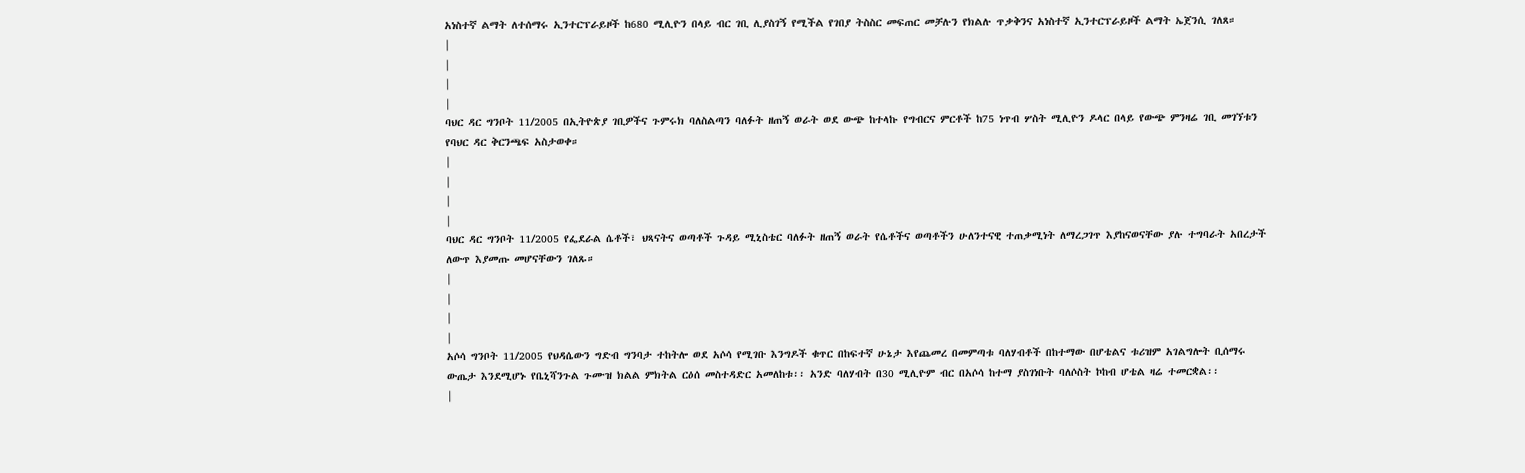አነስተኛ ልማት ለተሰማሩ ኢንተርፕራይዞች ከ680 ሚሊዮን በላይ ብር ገቢ ሊያስገኝ የሚችል የገበያ ትስስር መፍጠር መቻሉን የክልሉ ጥቃቅንና አነስተኛ ኢንተርፕራይዞች ልማት ኤጀንሲ ገለጸ።
|
|
|
|
ባህር ዳር ግንቦት 11/2005 በኢትዮጵያ ገቢዎችና ጉምሩክ ባለስልጣን ባለፉት ዘጠኝ ወራት ወደ ውጭ ከተላኩ የግብርና ምርቶች ከ75 ነጥብ ሦስት ሚሊዮን ዶላር በላይ የውጭ ምንዛሬ ገቢ መገኘቱን የባህር ዳር ቅርንጫፍ አስታወቀ።
|
|
|
|
ባህር ዳር ግንቦት 11/2005 የፌደራል ሴቶች፣ ህጻናትና ወጣቶች ጉዳይ ሚኒስቴር ባለፉት ዘጠኝ ወራት የሴቶችና ወጣቶችን ሁለንተናዊ ተጠቃሚነት ለማረጋገጥ እያከናወናቸው ያሉ ተግባራት አበረታች ለውጥ እያመጡ መሆናቸውን ገለጹ።
|
|
|
|
አሶሳ ግንቦት 11/2005 የህዳሴውን ግድብ ግንባታ ተከትሎ ወደ አሶሳ የሚገቡ እንግዶች ቁጥር በከፍተኛ ሁኔታ እየጨመረ በመምጣቱ ባለሃብቶች በከተማው በሆቴልና ቱሪዝም አገልግሎት ቢሰማሩ ውጤታ እንደሚሆኑ የቤኒሻንጉል ጉሙዝ ክልል ምክትል ርዕሰ መስተዳድር አመለከቱ፡፡ አንድ ባለሃብት በ30 ሚሊዮም ብር በአሶሳ ከተማ ያስገነቡት ባለሶስት ኮከብ ሆቴል ዛሬ ተመርቋል፡፡
|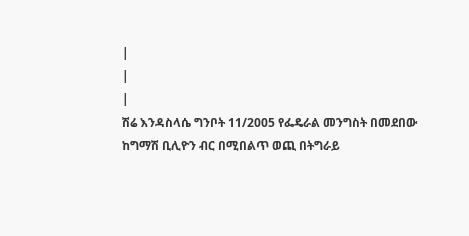|
|
|
ሽሬ እንዳስላሴ ግንቦት 11/2005 የፌዴራል መንግስት በመደበው ከግማሽ ቢሊዮን ብር በሚበልጥ ወጪ በትግራይ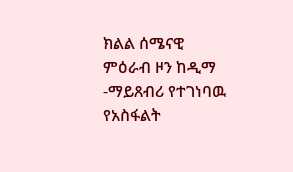ክልል ሰሜናዊ ምዕራብ ዞን ከዲማ -ማይጸብሪ የተገነባዉ የአስፋልት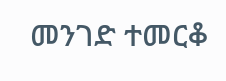መንገድ ተመርቆ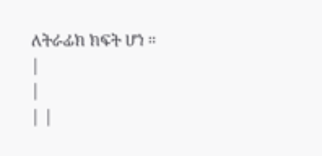ለትራፊክ ክፍት ሆነ ።
|
|
| |